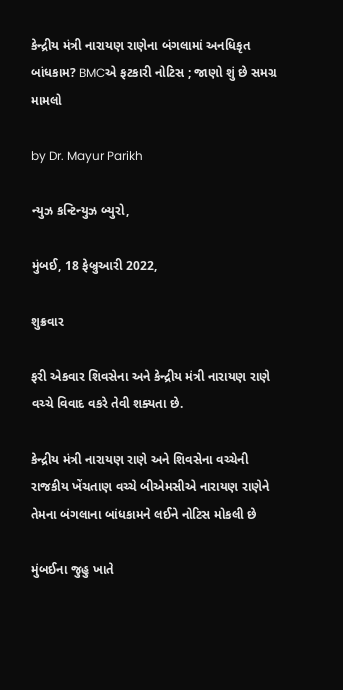કેન્દ્રીય મંત્રી નારાયણ રાણેના બંગલામાં અનધિકૃત બાંધકામ? BMCએ ફટકારી નોટિસ ; જાણો શું છે સમગ્ર મામલો

by Dr. Mayur Parikh

ન્યુઝ કન્ટિન્યુઝ બ્યુરો,

મુંબઈ, 18 ફેબ્રુઆરી 2022,

શુક્રવાર

ફરી એકવાર શિવસેના અને કેન્દ્રીય મંત્રી નારાયણ રાણે વચ્ચે વિવાદ વકરે તેવી શક્યતા છે.

કેન્દ્રીય મંત્રી નારાયણ રાણે અને શિવસેના વચ્ચેની રાજકીય ખેંચતાણ વચ્ચે બીએમસીએ નારાયણ રાણેને તેમના બંગલાના બાંધકામને લઈને નોટિસ મોકલી છે

મુંબઈના જુહુ ખાતે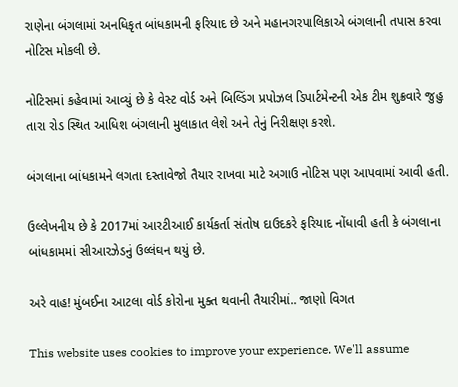રાણેના બંગલામાં અનધિકૃત બાંધકામની ફરિયાદ છે અને મહાનગરપાલિકાએ બંગલાની તપાસ કરવા નોટિસ મોકલી છે.

નોટિસમાં કહેવામાં આવ્યું છે કે વેસ્ટ વોર્ડ અને બિલ્ડિંગ પ્રપોઝલ ડિપાર્ટમેન્ટની એક ટીમ શુક્રવારે જુહુ તારા રોડ સ્થિત આધિશ બંગલાની મુલાકાત લેશે અને તેનું નિરીક્ષણ કરશે.

બંગલાના બાંધકામને લગતા દસ્તાવેજો તૈયાર રાખવા માટે અગાઉ નોટિસ પણ આપવામાં આવી હતી.

ઉલ્લેખનીય છે કે 2017માં આરટીઆઈ કાર્યકર્તા સંતોષ દાઉદકરે ફરિયાદ નોંધાવી હતી કે બંગલાના બાંધકામમાં સીઆરઝેડનું ઉલ્લંઘન થયું છે.

અરે વાહ! મુંબઈના આટલા વોર્ડ કોરોના મુક્ત થવાની તૈયારીમાં.. જાણો વિગત

This website uses cookies to improve your experience. We'll assume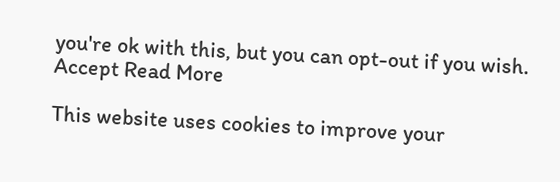you're ok with this, but you can opt-out if you wish. Accept Read More

This website uses cookies to improve your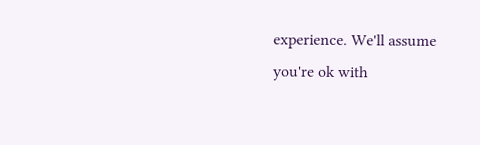experience. We'll assume you're ok with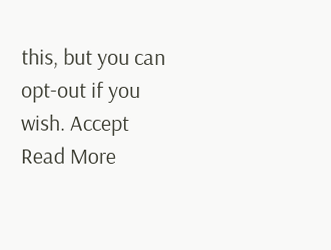this, but you can opt-out if you wish. Accept Read More